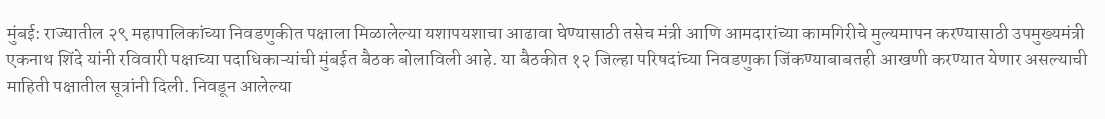मुंबई: राज्यातील २९ महापालिकांच्या निवडणुकीत पक्षाला मिळालेल्या यशापयशाचा आढावा घेण्यासाठी तसेच मंत्री आणि आमदारांच्या कामगिरीचे मुल्यमापन करण्यासाठी उपमुख्यमंत्री एकनाथ शिंदे यांनी रविवारी पक्षाच्या पदाधिकाऱ्यांची मुंबईत बैठक बोलाविली आहे. या बैठकीत १२ जिल्हा परिषदांच्या निवडणुका जिंकण्याबाबतही आखणी करण्यात येणार असल्याची माहिती पक्षातील सूत्रांनी दिली. निवडून आलेल्या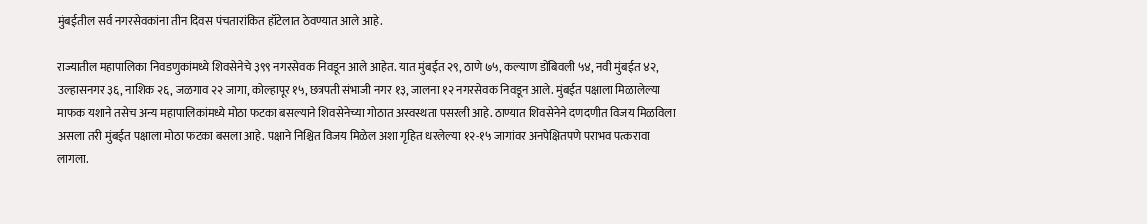मुंबईतील सर्व नगरसेवकांना तीन दिवस पंचतारांकित हॉटेलात ठेवण्यात आले आहे.

राज्यातील महापालिका निवडणुकांमध्ये शिवसेनेचे ३९९ नगरसेवक निवडून आले आहेत. यात मुंबईत २९, ठाणे ७५, कल्याण डोंबिवली ५४, नवी मुंबईत ४२, उल्हासनगर ३६, नाशिक २६, जळगाव २२ जागा, कोल्हापूर १५, छत्रपती संभाजी नगर १३, जालना १२ नगरसेवक निवडून आले. मुंबईत पक्षाला मिळालेल्या माफक यशाने तसेच अन्य महापालिकांमध्ये मोठा फटका बसल्याने शिवसेनेच्या गोठात अस्वस्थता पसरली आहे. ठाण्यात शिवसेनेने दणदणीत विजय मिळविला असला तरी मुंबईत पक्षाला मोठा फटका बसला आहे. पक्षाने निश्चित विजय मिळेल अशा गृहित धरलेल्या १२-१५ जागांवर अनपेक्षितपणे पराभव पत्करावा लागला.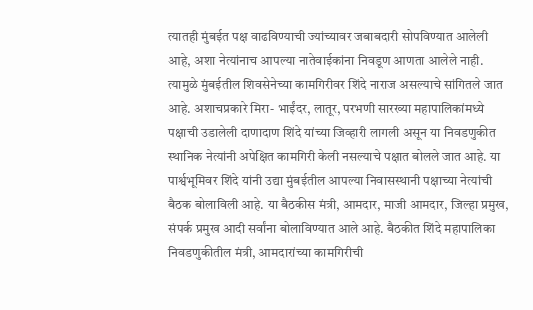त्यातही मुंबईत पक्ष वाढविण्याची ज्यांच्यावर जबाबदारी सोपविण्यात आलेली आहे, अशा नेत्यांनाच आपल्या नातेवाईकांना निवडूण आणता आलेले नाही. त्यामुळे मुंबईतील शिवसेनेच्या कामगिरीवर शिंदे नाराज असल्याचे सांगितले जात आहे. अशाचप्रकारे मिरा- भाईंदर, लातूर, परभणी सारख्या महापालिकांमध्ये पक्षाची उडालेली दाणादाण शिंदे यांच्या जिव्हारी लागली असून या निवडणुकीत स्थानिक नेत्यांनी अपेक्षित कामगिरी केली नसल्याचे पक्षात बोलले जात आहे. या पार्श्वभूमिवर शिंदे यांनी उद्या मुंबईतील आपल्या निवासस्थानी पक्षाच्या नेत्यांची बैठक बोलाविली आहे. या बैठकीस मंत्री, आमदार, माजी आमदार, जिल्हा प्रमुख, संपर्क प्रमुख आदी सर्वांना बोलाविण्यात आले आहे. बैठकीत शिंदे महापालिका निवडणुकीतील मंत्री, आमदारांच्या कामगिरीची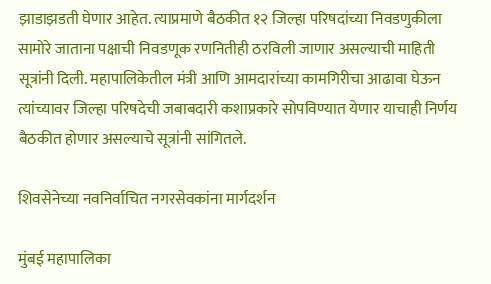झाडाझडती घेणार आहेत. त्याप्रमाणे बैठकीत १२ जिल्हा परिषदांच्या निवडणुकीला सामोरे जाताना पक्षाची निवडणूक रणनितीही ठरविली जाणार असल्याची माहिती सूत्रांनी दिली. महापालिकेतील मंत्री आणि आमदारांच्या कामगिरीचा आढावा घेऊन त्यांच्यावर जिल्हा परिषदेची जबाबदारी कशाप्रकारे सोपविण्यात येणार याचाही निर्णय बैठकीत होणार असल्याचे सूत्रांनी सांगितले.

शिवसेनेच्या नवनिर्वाचित नगरसेवकांना मार्गदर्शन

मुंबई महापालिका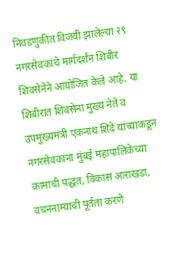निवडणुकीत विजयी झालेल्या २९ नगरसेवकांचे मार्गदर्शन शिबीर शिवसेनेने आयोजित केले आहे. या शिबीरात शिवसेना मुख्य नेते व उपमुख्यमंत्री एकनाथ शिंदे यांच्याकडून नगरसेवकांना मुंबई महापालिकेच्या कामाची पद्धत, विकास आराखडा, वचननाम्याची पूर्तता करणे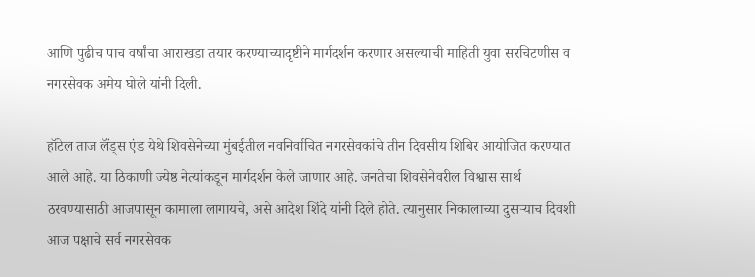आणि पुढीच पाच वर्षांचा आराखडा तयार करण्याच्यादृष्टीने मार्गदर्शन करणार असल्याची माहिती युवा सरचिटणीस व नगरसेवक अमेय घोले यांनी दिली.

हॉटेल ताज लॅंड्स एंड येथे शिवसेनेच्या मुंबईतील नवनिर्वाचित नगरसेवकांचे तीन दिवसीय शिबिर आयोजित करण्यात आले आहे. या ठिकाणी ज्येष्ठ नेत्यांकडून मार्गदर्शन केले जाणार आहे. जनतेचा शिवसेनेवरील विश्वास सार्थ ठरवण्यासाठी आजपासून कामाला लागायचे, असे आदेश शिंदे यांनी दिले होते. त्यानुसार निकालाच्या दुसऱ्याच दिवशी आज पक्षाचे सर्व नगरसेवक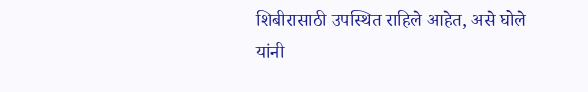शिबीरासाठी उपस्थित राहिले आहेत, असे घोले यांनी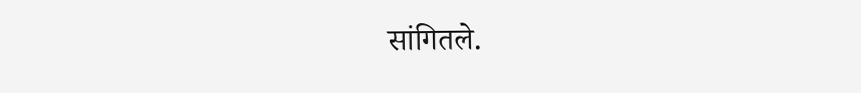सांगितले.